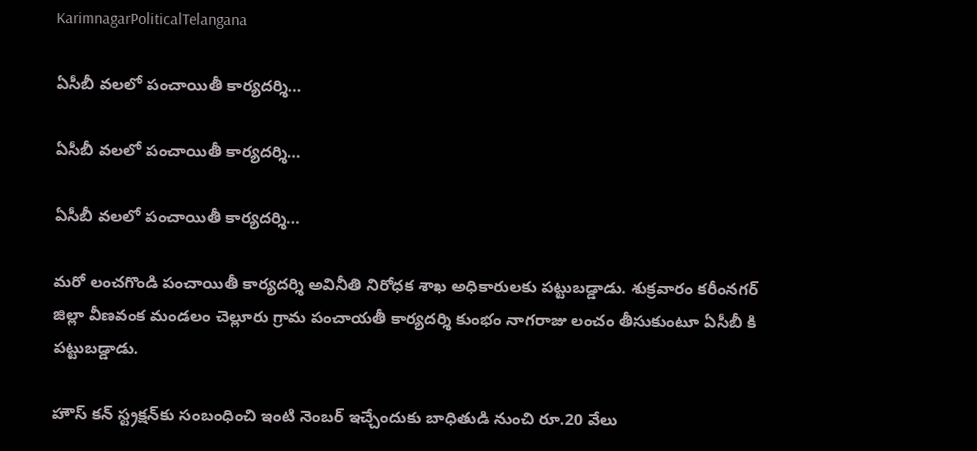KarimnagarPoliticalTelangana

ఏసీబీ వలలో పంచాయితీ కార్యదర్శి…

ఏసీబీ వలలో పంచాయితీ కార్యదర్శి…

ఏసీబీ వలలో పంచాయితీ కార్యదర్శి…

మరో లంచగొండి పంచాయితీ కార్యదర్శి అవినీతి నిరోధక శాఖ అధికారులకు పట్టుబడ్డాడు. శుక్రవారం కరీంనగర్ జిల్లా వీణవంక మండలం చెల్లూరు గ్రామ పంచాయతీ కార్యదర్శి కుంభం నాగరాజు లంచం తీసుకుంటూ ఏసీబీ కి పట్టుబడ్డాడు.

హౌస్ కన్ స్ట్రక్షన్‌కు సంబంధించి ఇంటి నెంబర్ ఇచ్చేందుకు బాధితుడి నుంచి రూ.20 వేలు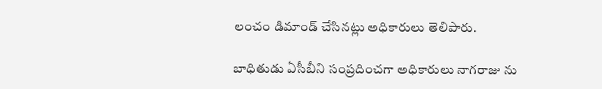లంచం డిమాండ్ చేసినట్లు అధికారులు తెలిపారు.

బాధితుడు ఏసీబీని సంప్రదించగా అధికారులు నాగరాజు ను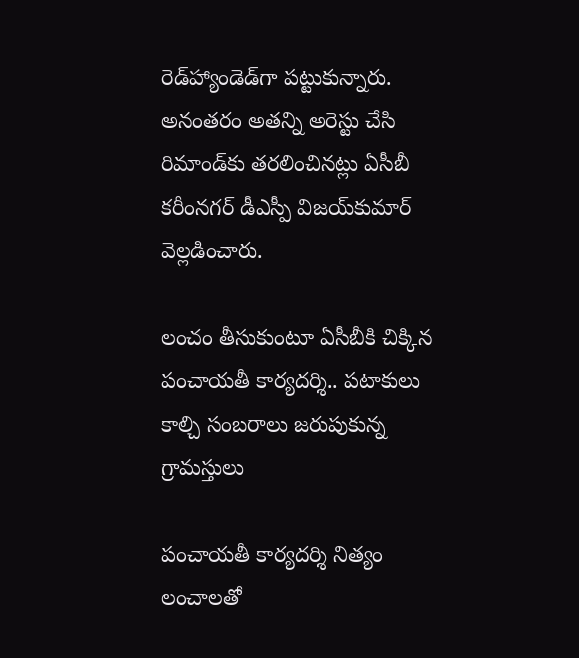రెడ్‌హ్యాండెడ్‌గా పట్టుకున్నారు. అనంతరం అతన్ని అరెస్టు చేసి రిమాండ్‌కు తరలించినట్లు ఏసీబీ కరీంనగర్ డీఎస్పీ విజయ్‌కుమార్ వెల్లడించారు.

లంచం తీసుకుంటూ ఏసీబీకి చిక్కిన పంచాయతీ కార్యదర్శి.. పటాకులు కాల్చి సంబరాలు జరుపుకున్న గ్రామస్తులు

పంచాయతీ కార్యదర్శి నిత్యం లంచాలతో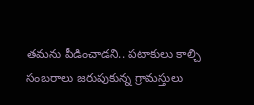తమను పీడించాడని.. పటాకులు కాల్చి సంబరాలు జరుపుకున్న గ్రామస్తులు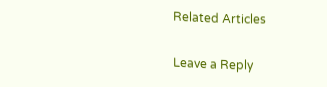Related Articles

Leave a Reply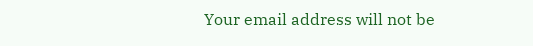Your email address will not be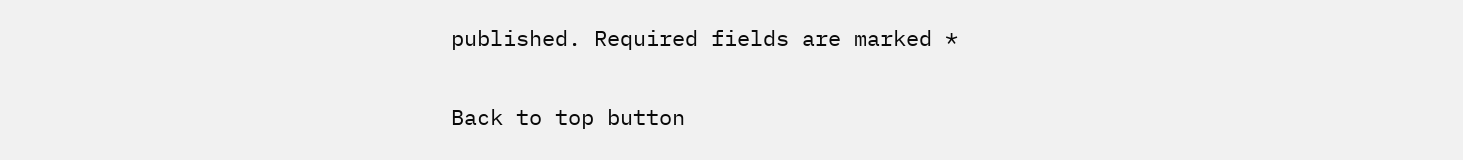published. Required fields are marked *

Back to top button